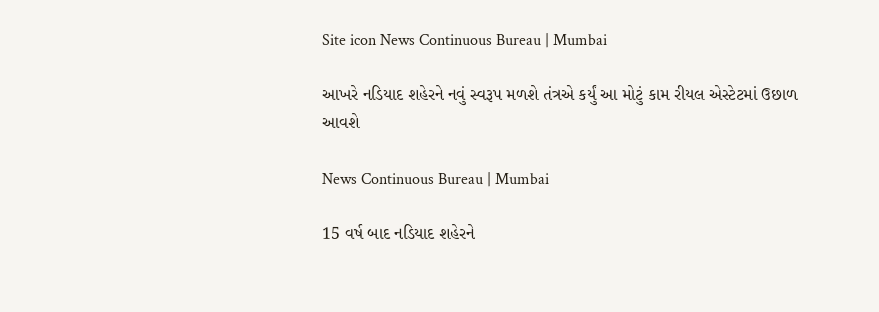Site icon News Continuous Bureau | Mumbai

આખરે નડિયાદ શહેરને નવું સ્વરૂપ મળશે તંત્રએ કર્યું આ મોટું કામ રીયલ એસ્ટેટમાં ઉછાળ આવશે

News Continuous Bureau | Mumbai

15 વર્ષ બાદ નડિયાદ શહેરને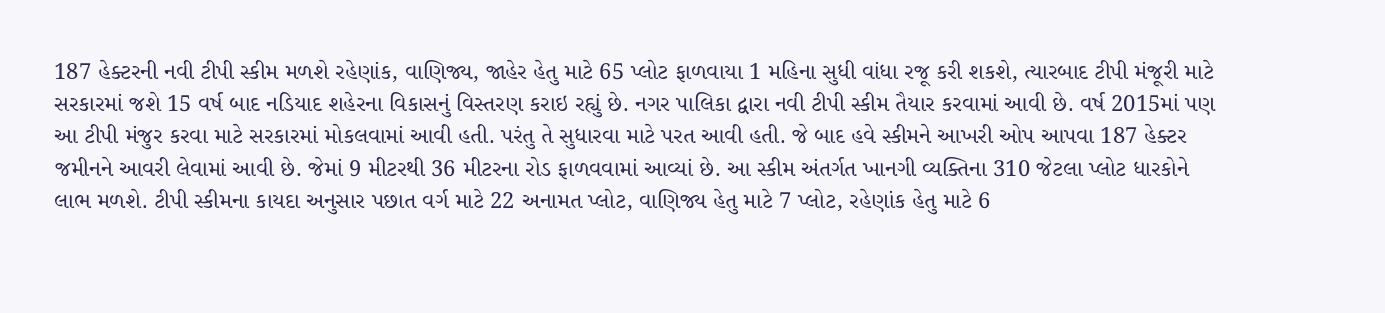187 હેક્ટરની નવી ટીપી સ્કીમ મળશે રહેણાંક, વાણિજ્ય, જાહેર હેતુ માટે 65 પ્લોટ ફાળવાયા 1 મહિના સુધી વાંધા રજૂ કરી શકશે, ત્યારબાદ ટીપી મંજૂરી માટે સરકારમાં જશે 15 વર્ષ બાદ નડિયાદ શહેરના વિકાસનું વિસ્તરણ કરાઇ રહ્યું છે. નગર પાલિકા દ્વારા નવી ટીપી સ્કીમ તૈયાર કરવામાં આવી છે. વર્ષ 2015માં પણ આ ટીપી મંજુર કરવા માટે સરકારમાં મોકલવામાં આવી હતી. પરંતુ તે સુધારવા માટે પરત આવી હતી. જે બાદ હવે સ્કીમને આખરી ઓપ આપવા 187 હેક્ટર જમીનને આવરી લેવામાં આવી છે. જેમાં 9 મીટરથી 36 મીટરના રોડ ફાળવવામાં આવ્યાં છે. આ સ્કીમ અંતર્ગત ખાનગી વ્યક્તિના 310 જેટલા પ્લોટ ધારકોને લાભ મળશે. ટીપી સ્કીમના કાયદા અનુસાર પછાત વર્ગ માટે 22 અનામત પ્લોટ, વાણિજ્ય હેતુ માટે 7 પ્લોટ, રહેણાંક હેતુ માટે 6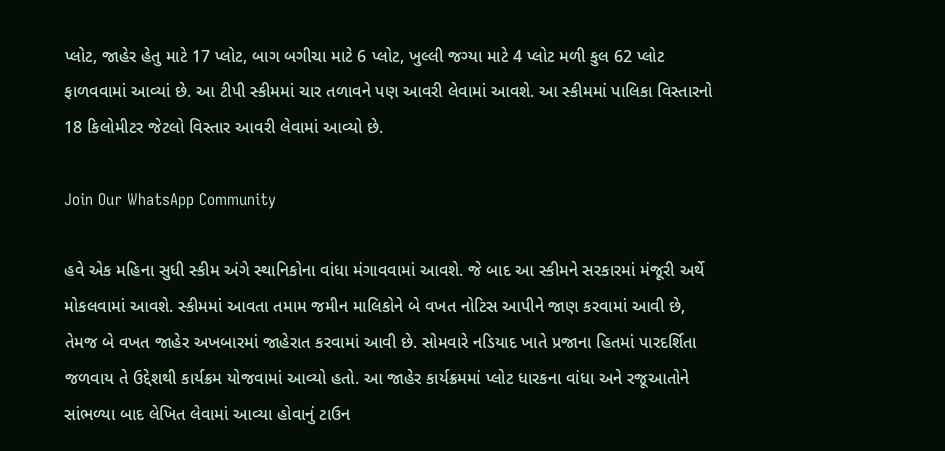પ્લોટ, જાહેર હેતુ માટે 17 પ્લોટ, બાગ બગીચા માટે 6 પ્લોટ, ખુલ્લી જગ્યા માટે 4 પ્લોટ મળી કુલ 62 પ્લોટ ફાળવવામાં આવ્યાં છે. આ ટીપી સ્કીમમાં ચાર તળાવને પણ આવરી લેવામાં આવશે. આ સ્કીમમાં પાલિકા વિસ્તારનો 18 કિલોમીટર જેટલો વિસ્તાર આવરી લેવામાં આવ્યો છે.

Join Our WhatsApp Community

હવે એક મહિના સુધી સ્કીમ અંગે સ્થાનિકોના વાંધા મંગાવવામાં આવશે. જે બાદ આ સ્કીમને સરકારમાં મંજૂરી અર્થે મોકલવામાં આવશે. સ્કીમમાં આવતા તમામ જમીન માલિકોને બે વખત નોટિસ આપીને જાણ કરવામાં આવી છે, તેમજ બે વખત જાહેર અખબારમાં જાહેરાત કરવામાં આવી છે. સોમવારે નડિયાદ ખાતે પ્રજાના હિતમાં પારદર્શિતા જળવાય તે ઉદ્દેશથી કાર્યક્રમ યોજવામાં આવ્યો હતો. આ જાહેર કાર્યક્રમમાં પ્લોટ ધારકના વાંધા અને રજૂઆતોને સાંભળ્યા બાદ લેખિત લેવામાં આવ્યા હોવાનું ટાઉન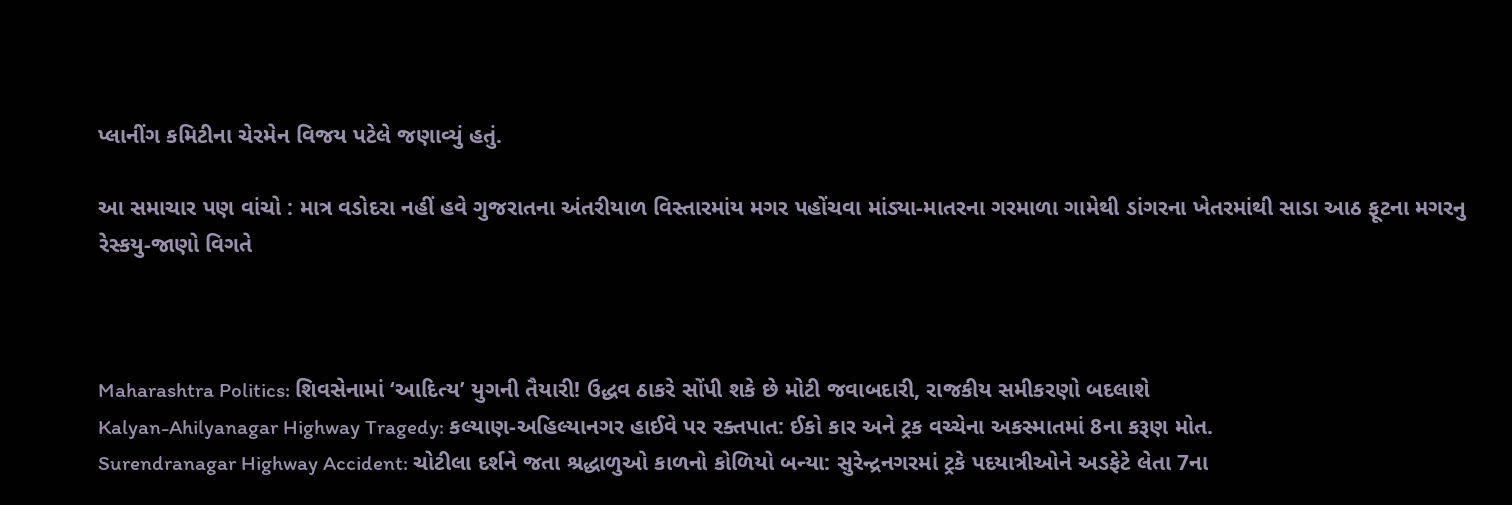પ્લાનીંગ કમિટીના ચેરમેન વિજય પટેલે જણાવ્યું હતું.

આ સમાચાર પણ વાંચો : માત્ર વડોદરા નહીં હવે ગુજરાતના અંતરીયાળ વિસ્તારમાંય મગર પહોંચવા માંડ્યા-માતરના ગરમાળા ગામેથી ડાંગરના ખેતરમાંથી સાડા આઠ ફૂટના મગરનુ રેસ્કયુ-જાણો વિગતે



Maharashtra Politics: શિવસેનામાં ‘આદિત્ય’ યુગની તૈયારી! ઉદ્ધવ ઠાકરે સોંપી શકે છે મોટી જવાબદારી, રાજકીય સમીકરણો બદલાશે
Kalyan-Ahilyanagar Highway Tragedy: કલ્યાણ-અહિલ્યાનગર હાઈવે પર રક્તપાત: ઈકો કાર અને ટ્રક વચ્ચેના અકસ્માતમાં 8ના કરૂણ મોત.
Surendranagar Highway Accident: ચોટીલા દર્શને જતા શ્રદ્ધાળુઓ કાળનો કોળિયો બન્યા: સુરેન્દ્રનગરમાં ટ્રકે પદયાત્રીઓને અડફેટે લેતા 7ના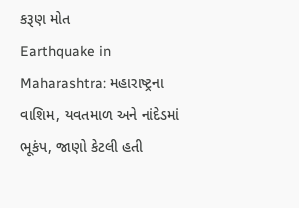કરૂણ મોત
Earthquake in Maharashtra: મહારાષ્ટ્રના વાશિમ, યવતમાળ અને નાંદેડમાં ભૂકંપ, જાણો કેટલી હતી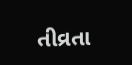તીવ્રતા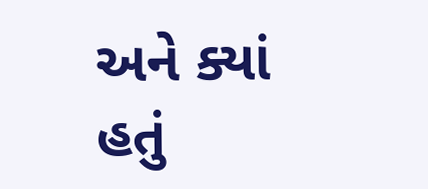અને ક્યાં હતું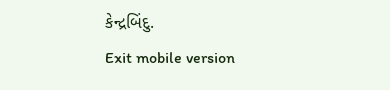કેન્દ્રબિંદુ.
Exit mobile version